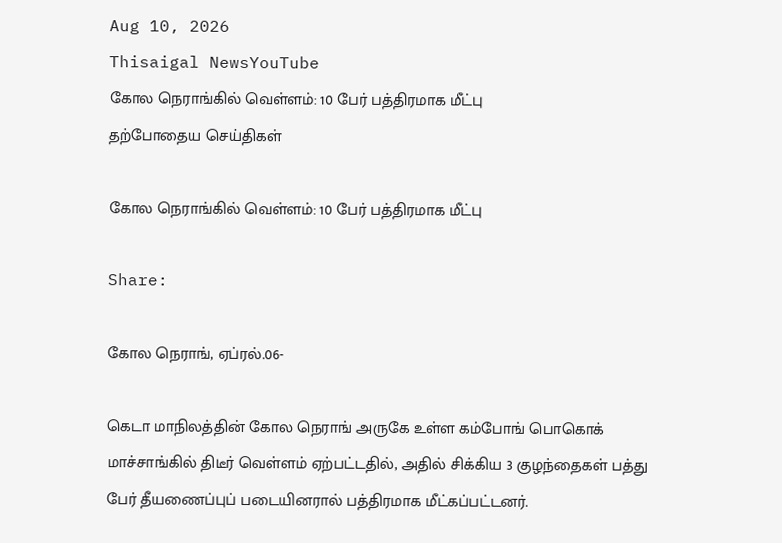Aug 10, 2026
Thisaigal NewsYouTube
கோல நெராங்கில் வெள்ளம்: 10 பேர் பத்திரமாக மீட்பு
தற்போதைய செய்திகள்

கோல நெராங்கில் வெள்ளம்: 10 பேர் பத்திரமாக மீட்பு

Share:

கோல நெராங், ஏப்ரல்.06-

கெடா மாநிலத்தின் கோல நெராங் அருகே உள்ள கம்போங் பொகொக் மாச்சாங்கில் திடீர் வெள்ளம் ஏற்பட்டதில், அதில் சிக்கிய 3 குழந்தைகள் பத்து பேர் தீயணைப்புப் படையினரால் பத்திரமாக மீட்கப்பட்டனர்.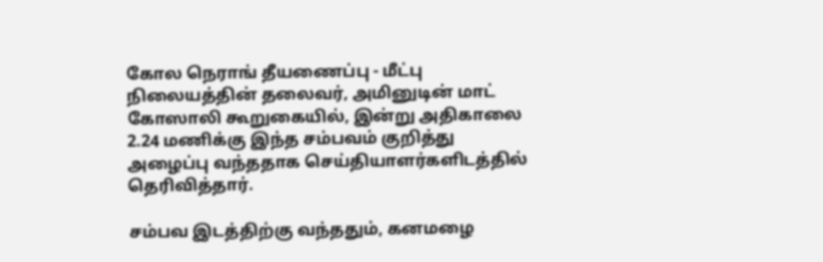கோல நெராங் தீயணைப்பு - மீட்பு நிலையத்தின் தலைவர், அமினுடின் மாட் கோஸாலி கூறுகையில், இன்று அதிகாலை 2.24 மணிக்கு இந்த சம்பவம் குறித்து அழைப்பு வந்ததாக செய்தியாளர்களிடத்தில் தெரிவித்தார்.

சம்பவ இடத்திற்கு வந்ததும், கனமழை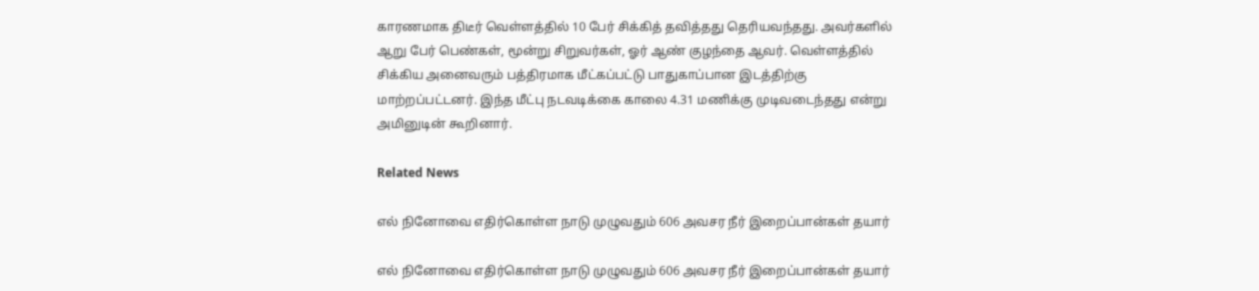காரணமாக திடீர் வெள்ளத்தில் 10 பேர் சிக்கித் தவித்தது தெரியவந்தது. அவர்களில் ஆறு பேர் பெண்கள், மூன்று சிறுவர்கள், ஓர் ஆண் குழந்தை ஆவர். வெள்ளத்தில் சிக்கிய அனைவரும் பத்திரமாக மீட்கப்பட்டு பாதுகாப்பான இடத்திற்கு மாற்றப்பட்டனர். இந்த மீட்பு நடவடிக்கை காலை 4.31 மணிக்கு முடிவடைந்தது என்று அமினுடின் கூறினார்.

Related News

எல் நினோவை எதிர்கொள்ள நாடு முழுவதும் 606 அவசர நீர் இறைப்பான்கள் தயார்

எல் நினோவை எதிர்கொள்ள நாடு முழுவதும் 606 அவசர நீர் இறைப்பான்கள் தயார்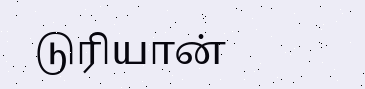டுரியான்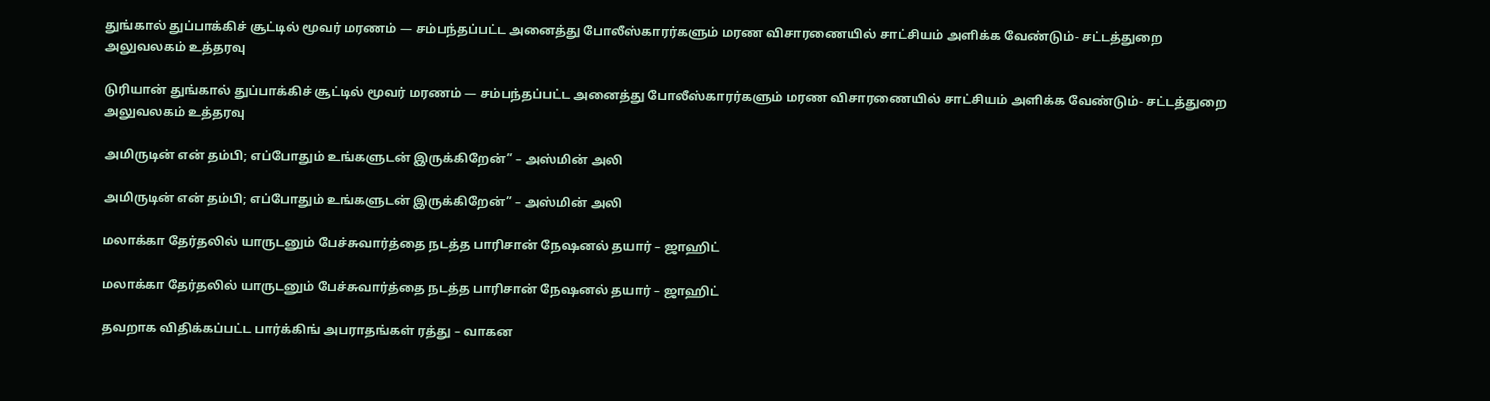துங்கால் துப்பாக்கிச் சூட்டில் மூவர் மரணம் — சம்பந்தப்பட்ட அனைத்து போலீஸ்காரர்களும் மரண விசாரணையில் சாட்சியம் அளிக்க வேண்டும்- சட்டத்துறை அலுவலகம் உத்தரவு

டுரியான் துங்கால் துப்பாக்கிச் சூட்டில் மூவர் மரணம் — சம்பந்தப்பட்ட அனைத்து போலீஸ்காரர்களும் மரண விசாரணையில் சாட்சியம் அளிக்க வேண்டும்- சட்டத்துறை அலுவலகம் உத்தரவு

அமிருடின் என் தம்பி; எப்போதும் உங்களுடன் இருக்கிறேன்” – அஸ்மின் அலி

அமிருடின் என் தம்பி; எப்போதும் உங்களுடன் இருக்கிறேன்” – அஸ்மின் அலி

மலாக்கா தேர்தலில் யாருடனும் பேச்சுவார்த்தை நடத்த பாரிசான் நேஷனல் தயார் – ஜாஹிட்

மலாக்கா தேர்தலில் யாருடனும் பேச்சுவார்த்தை நடத்த பாரிசான் நேஷனல் தயார் – ஜாஹிட்

தவறாக விதிக்கப்பட்ட பார்க்கிங் அபராதங்கள் ரத்து – வாகன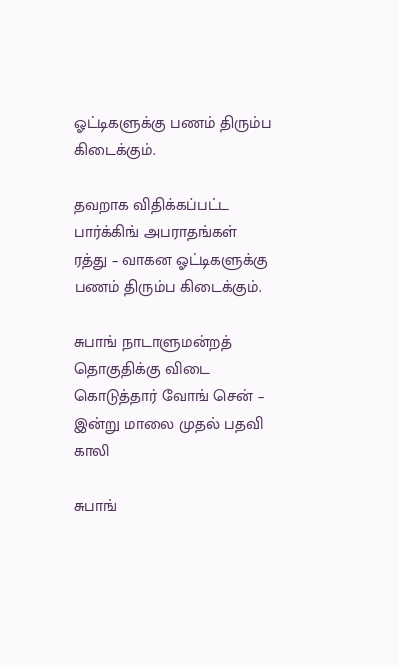ஓட்டிகளுக்கு பணம் திரும்ப கிடைக்கும்.

தவறாக விதிக்கப்பட்ட பார்க்கிங் அபராதங்கள் ரத்து – வாகன ஓட்டிகளுக்கு பணம் திரும்ப கிடைக்கும்.

சுபாங் நாடாளுமன்றத் தொகுதிக்கு விடை கொடுத்தார் வோங் சென் – இன்று மாலை முதல் பதவி காலி

சுபாங்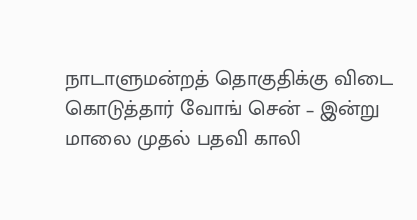நாடாளுமன்றத் தொகுதிக்கு விடை கொடுத்தார் வோங் சென் – இன்று மாலை முதல் பதவி காலி